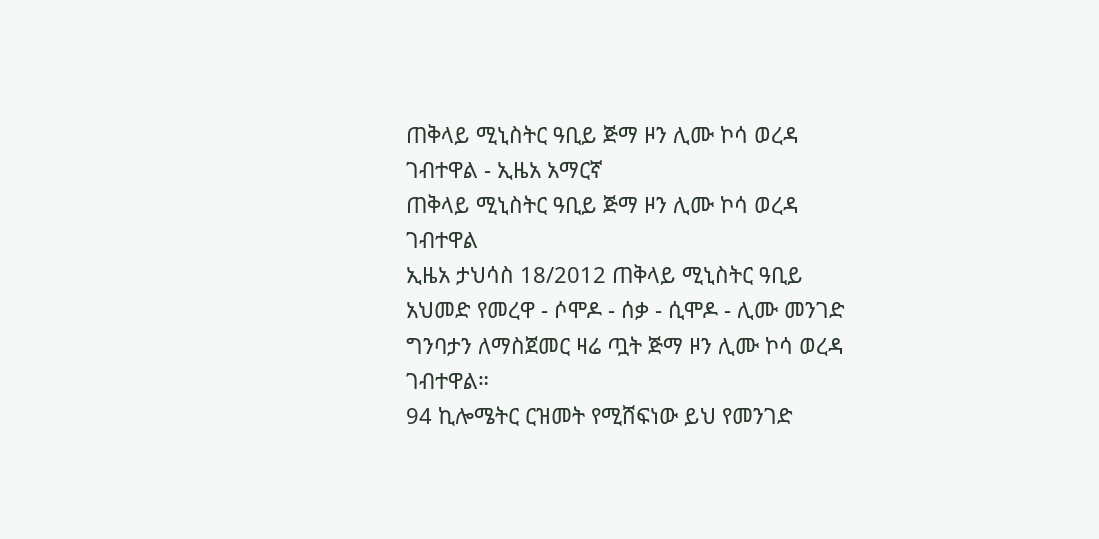ጠቅላይ ሚኒስትር ዓቢይ ጅማ ዞን ሊሙ ኮሳ ወረዳ ገብተዋል - ኢዜአ አማርኛ
ጠቅላይ ሚኒስትር ዓቢይ ጅማ ዞን ሊሙ ኮሳ ወረዳ ገብተዋል
ኢዜአ ታህሳስ 18/2012 ጠቅላይ ሚኒስትር ዓቢይ አህመድ የመረዋ - ሶሞዶ - ሰቃ - ሲሞዶ - ሊሙ መንገድ ግንባታን ለማስጀመር ዛሬ ጧት ጅማ ዞን ሊሙ ኮሳ ወረዳ ገብተዋል።
94 ኪሎሜትር ርዝመት የሚሸፍነው ይህ የመንገድ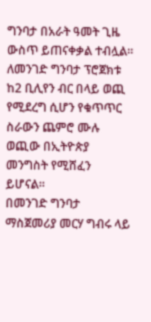ግንባታ በአራት ዓመት ጊዜ ውስጥ ይጠናቀቃል ተብሏል።
ለመንገድ ግንባታ ፕሮጀክቱ ከ2 ቢሊየን ብር በላይ ወጪ የሚደረግ ሲሆን የቁጥጥር ስራውን ጨምሮ ሙሉ ወጪው በኢትዮጵያ መንግስት የሚሸፈን ይሆናል።
በመንገድ ግንባታ ማስጀመሪያ መርሃ ግብሩ ላይ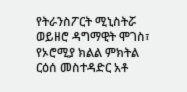የትራንስፖርት ሚኒስትሯ ወይዘሮ ዳግማዊት ሞገስ፣ የኦሮሚያ ክልል ምክትል ርዕሰ መስተዳድር አቶ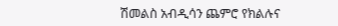ሽመልስ አብዲሳን ጨምሮ የክልሉና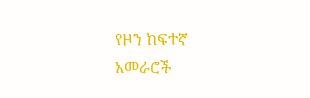የዞን ከፍተኛ አመራሮች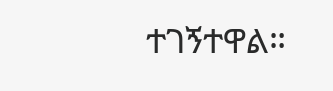ተገኝተዋል።